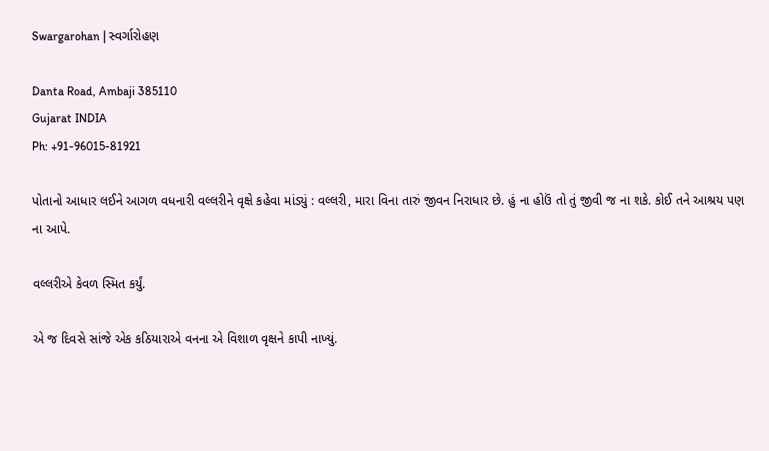Swargarohan | સ્વર્ગારોહણ

Danta Road, Ambaji 385110
Gujarat INDIA
Ph: +91-96015-81921

પોતાનો આધાર લઈને આગળ વધનારી વલ્લરીને વૃક્ષે કહેવા માંડ્યું : વલ્લરી, મારા વિના તારું જીવન નિરાધાર છે. હું ના હોઉં તો તું જીવી જ ના શકે. કોઈ તને આશ્રય પણ ના આપે.

વલ્લરીએ કેવળ સ્મિત કર્યું.

એ જ દિવસે સાંજે એક કઠિયારાએ વનના એ વિશાળ વૃક્ષને કાપી નાખ્યું.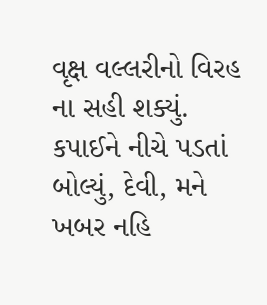વૃક્ષ વલ્લરીનો વિરહ ના સહી શક્યું. કપાઈને નીચે પડતાં બોલ્યું, દેવી, મને ખબર નહિ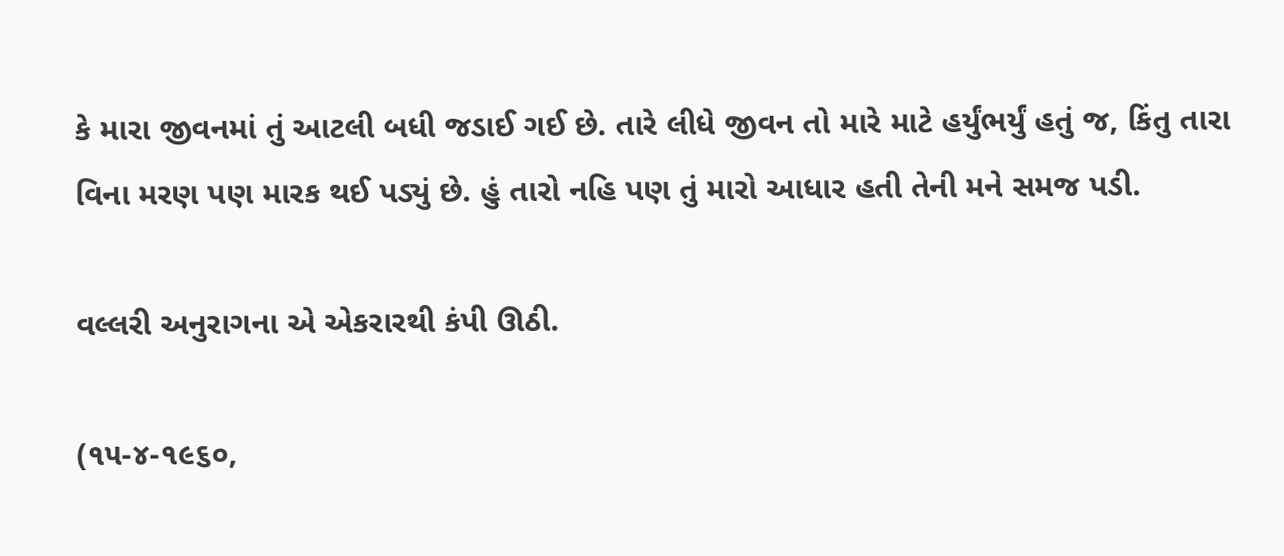કે મારા જીવનમાં તું આટલી બધી જડાઈ ગઈ છે. તારે લીધે જીવન તો મારે માટે હર્યુંભર્યું હતું જ, કિંતુ તારા વિના મરણ પણ મારક થઈ પડ્યું છે. હું તારો નહિ પણ તું મારો આધાર હતી તેની મને સમજ પડી.

વલ્લરી અનુરાગના એ એકરારથી કંપી ઊઠી.

(૧૫-૪-૧૯૬૦,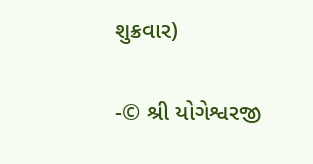શુક્રવાર)

-© શ્રી યોગેશ્વરજી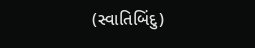(સ્વાતિબિંદુ)